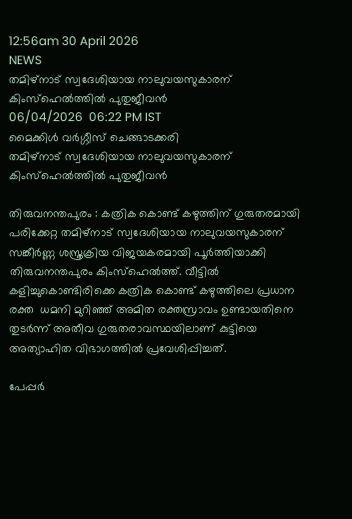12:56am 30 April 2026
NEWS
തമിഴ്‌നാട് സ്വദേശിയായ നാലുവയസുകാരന് കിംസ്ഹെൽത്തിൽ പുതുജീവൻ
06/04/2026  06:22 PM IST
മൈക്കിൾ വർഗ്ഗീസ് ചെങ്ങാടക്കരി
തമിഴ്‌നാട് സ്വദേശിയായ നാലുവയസുകാരന് കിംസ്ഹെൽത്തിൽ പുതുജീവൻ

തിരുവനന്തപുരം : കത്രിക കൊണ്ട് കഴുത്തിന് ഗുരുതരമായി പരിക്കേറ്റ തമിഴ്‌നാട് സ്വദേശിയായ നാലുവയസുകാരന് സങ്കീർണ്ണ ശസ്ത്രക്രിയ വിജയകരമായി പൂർത്തിയാക്കി തിരുവനന്തപുരം കിംസ്ഹെൽത്ത്. വീട്ടിൽ കളിച്ചുകൊണ്ടിരിക്കെ കത്രിക കൊണ്ട് കഴുത്തിലെ പ്രധാന രക്ത  ധമനി മുറിഞ്ഞ് അമിത രക്തസ്രാവം ഉണ്ടായതിനെ തുടർന്ന് അതീവ ഗുരുതരാവസ്ഥയിലാണ് കുട്ടിയെ അത്യാഹിത വിഭാഗത്തിൽ പ്രവേശിപ്പിച്ചത്.

പേപ്പർ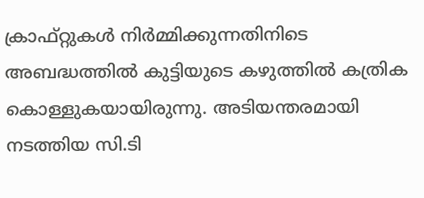ക്രാഫ്റ്റുകൾ നിർമ്മിക്കുന്നതിനിടെ അബദ്ധത്തിൽ കുട്ടിയുടെ കഴുത്തിൽ കത്രിക കൊള്ളുകയായിരുന്നു. അടിയന്തരമായി നടത്തിയ സി.ടി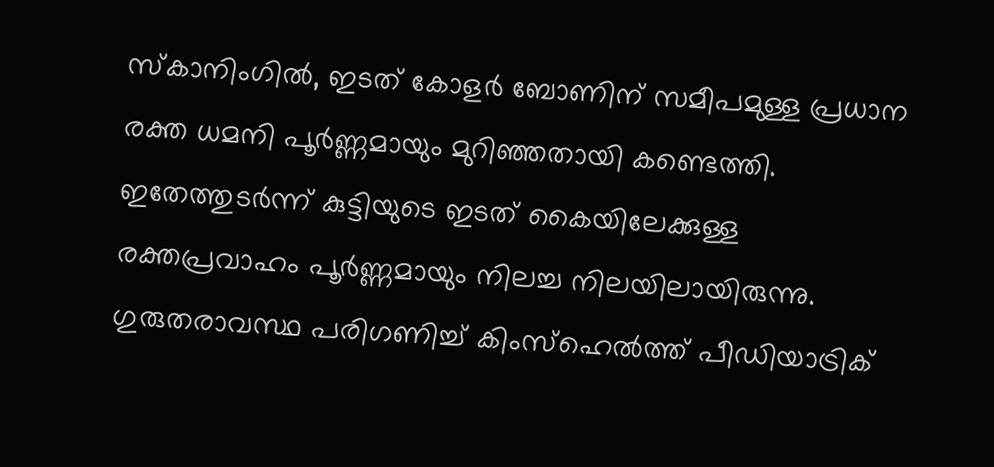സ്‌കാനിംഗിൽ, ഇടത് കോളർ ബോണിന് സമീപമുള്ള പ്രധാന രക്ത ധമനി പൂർണ്ണമായും മുറിഞ്ഞതായി കണ്ടെത്തി. ഇതേത്തുടർന്ന് കുട്ടിയുടെ ഇടത് കൈയിലേക്കുള്ള രക്തപ്രവാഹം പൂർണ്ണമായും നിലച്ച നിലയിലായിരുന്നു. ഗുരുതരാവസ്ഥ പരിഗണിച്ച് കിംസ്ഹെൽത്ത് പീഡിയാട്രിക്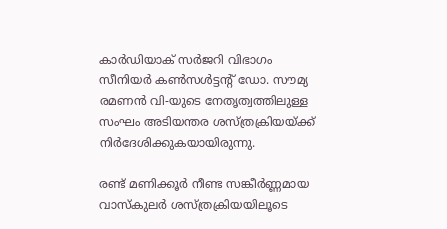കാർഡിയാക് സർജറി വിഭാഗം സീനിയർ കൺസൾട്ടന്റ് ഡോ. സൗമ്യ രമണൻ വി-യുടെ നേതൃത്വത്തിലുള്ള സംഘം അടിയന്തര ശസ്ത്രക്രിയയ്ക്ക് നിർദേശിക്കുകയായിരുന്നു.

രണ്ട് മണിക്കൂർ നീണ്ട സങ്കീർണ്ണമായ വാസ്കുലർ ശസ്ത്രക്രിയയിലൂടെ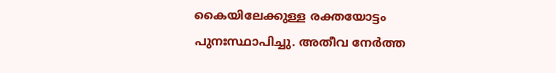കൈയിലേക്കുള്ള രക്തയോട്ടം പുനഃസ്ഥാപിച്ചു. അതീവ നേർത്ത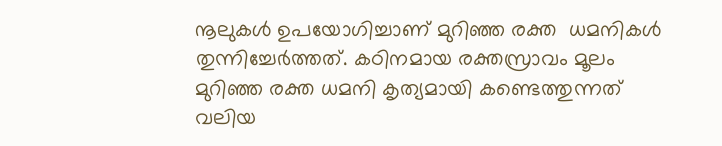നൂലുകൾ ഉപയോഗിച്ചാണ് മുറിഞ്ഞ രക്ത  ധമനികൾ തുന്നിച്ചേർത്തത്. കഠിനമായ രക്തസ്രാവം മൂലം മുറിഞ്ഞ രക്ത ധമനി കൃത്യമായി കണ്ടെത്തുന്നത് വലിയ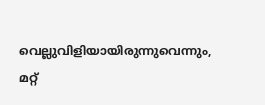വെല്ലുവിളിയായിരുന്നുവെന്നും, മറ്റ്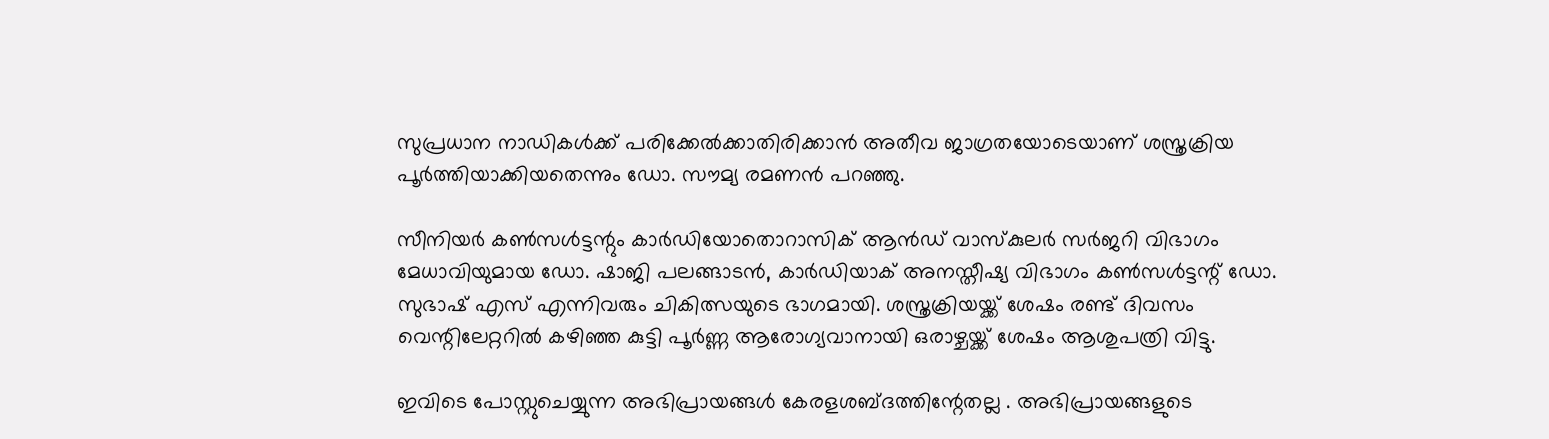സുപ്രധാന നാഡികൾക്ക് പരിക്കേൽക്കാതിരിക്കാൻ അതീവ ജാഗ്രതയോടെയാണ് ശസ്ത്രക്രിയ പൂർത്തിയാക്കിയതെന്നും ഡോ. സൗമ്യ രമണൻ പറഞ്ഞു.

സീനിയർ കൺസൾട്ടന്റും കാർഡിയോതൊറാസിക് ആൻഡ് വാസ്കുലർ സർജറി വിഭാഗം മേധാവിയുമായ ഡോ. ഷാജി പലങ്ങാടൻ, കാർഡിയാക് അനസ്തീഷ്യ വിഭാഗം കൺസൾട്ടന്റ് ഡോ. സുഭാഷ് എസ് എന്നിവരും ചികിത്സയുടെ ഭാഗമായി. ശസ്ത്രക്രിയയ്ക്ക് ശേഷം രണ്ട് ദിവസം വെന്റിലേറ്ററിൽ കഴിഞ്ഞ കുട്ടി പൂർണ്ണ ആരോഗ്യവാനായി ഒരാഴ്ചയ്ക്ക് ശേഷം ആശുപത്രി വിട്ടു.

ഇവിടെ പോസ്റ്റുചെയ്യുന്ന അഭിപ്രായങ്ങള്‍ കേരളശബ്‌ദത്തിന്റേതല്ല . അഭിപ്രായങ്ങളുടെ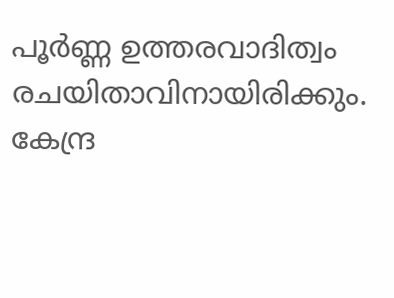പൂര്‍ണ്ണ ഉത്തരവാദിത്വം രചയിതാവിനായിരിക്കും. കേന്ദ്ര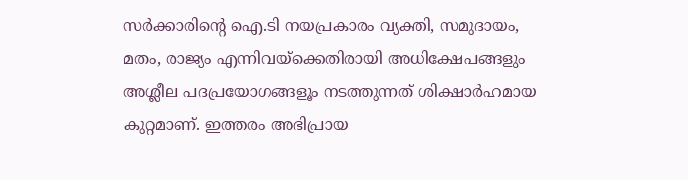സർക്കാരിന്റെ ഐ.ടി നയപ്രകാരം വ്യക്തി, സമുദായം, മതം, രാജ്യം എന്നിവയ്ക്കെതിരായി അധിക്ഷേപങ്ങളും അശ്ലീല പദപ്രയോഗങ്ങളൂം നടത്തുന്നത് ശിക്ഷാര്‍ഹമായ കുറ്റമാണ്. ഇത്തരം അഭിപ്രായ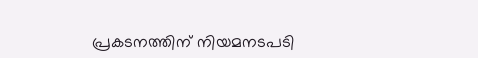പ്രകടനത്തിന് നിയമനടപടി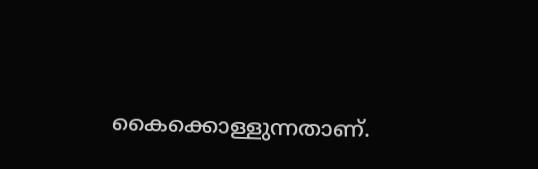കൈക്കൊള്ളുന്നതാണ്.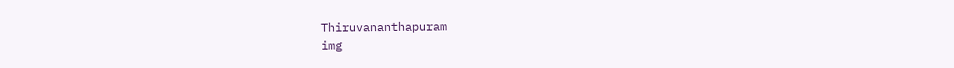Thiruvananthapuram
img